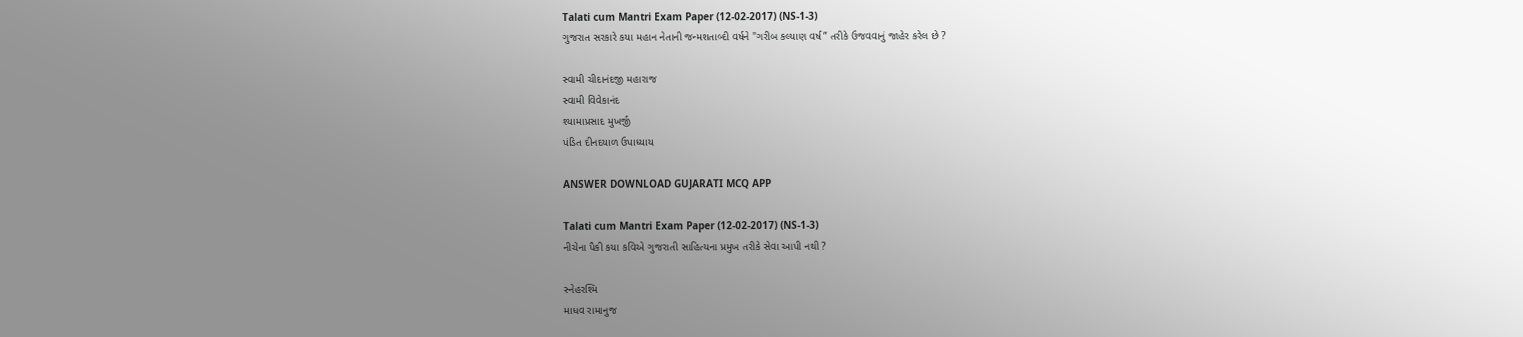Talati cum Mantri Exam Paper (12-02-2017) (NS-1-3)
ગુજરાત સરકારે કયા મહાન નેતાની જન્મશતાબ્દી વર્ષને "ગરીબ કલ્યાણ વર્ષ” તરીકે ઉજવવાનું જાહેર કરેલ છે ?

સ્વામી ચીદાનંદજી મહારાજ
સ્વામી વિવેકાનંદ
શ્યામાપ્રસાદ મુખર્જી
પંડિત દીનદયાળ ઉપાધ્યાય

ANSWER DOWNLOAD GUJARATI MCQ APP

Talati cum Mantri Exam Paper (12-02-2017) (NS-1-3)
નીચેના પૈકી કયા કવિએ ગુજરાતી સાહિત્યના પ્રમુખ તરીકે સેવા આપી નથી ?

સ્નેહરશ્મિ
માધવ રામાનુજ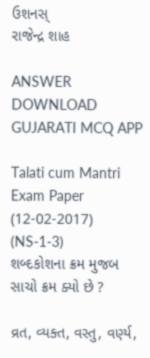ઉશનસ્‌
રાજેન્દ્ર શાહ

ANSWER DOWNLOAD GUJARATI MCQ APP

Talati cum Mantri Exam Paper (12-02-2017) (NS-1-3)
શબ્દકોશના ક્રમ મુજબ સાચો ક્રમ ક્યો છે ?

વ્રત, વ્યક્ત, વસ્તુ, વર્ણ્ય,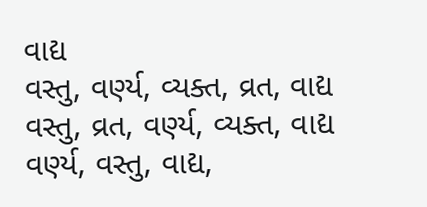વાદ્ય
વસ્તુ, વર્ણ્ય, વ્યક્ત, વ્રત, વાદ્ય
વસ્તુ, વ્રત, વર્ણ્ય, વ્યક્ત, વાદ્ય
વર્ણ્ય, વસ્તુ, વાદ્ય,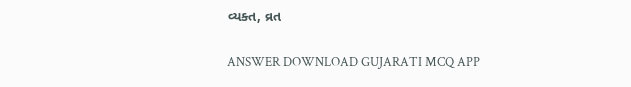વ્યક્ત, વ્રત

ANSWER DOWNLOAD GUJARATI MCQ APP